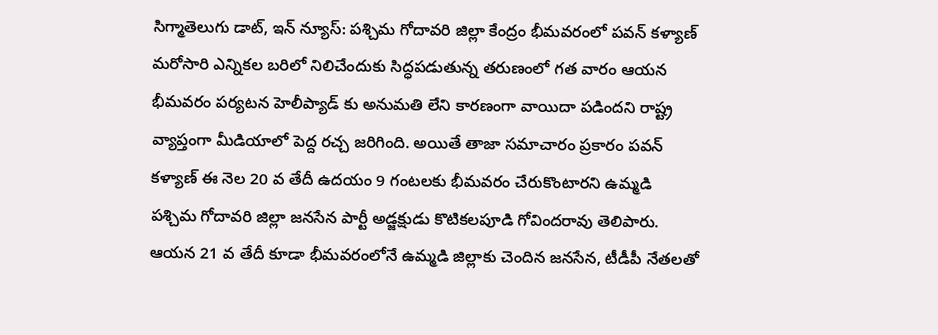సిగ్మాతెలుగు డాట్, ఇన్ న్యూస్: పశ్చిమ గోదావరి జిల్లా కేంద్రం భీమవరంలో పవన్ కళ్యాణ్ మరోసారి ఎన్నికల బరిలో నిలిచేందుకు సిద్ధపడుతున్న తరుణంలో గత వారం ఆయన భీమవరం పర్యటన హెలీప్యాడ్ కు అనుమతి లేని కారణంగా వాయిదా పడిందని రాష్ట్ర వ్యాప్తంగా మీడియాలో పెద్ద రచ్చ జరిగింది. అయితే తాజా సమాచారం ప్రకారం పవన్ కళ్యాణ్ ఈ నెల 20 వ తేదీ ఉదయం 9 గంటలకు భీమవరం చేరుకొంటారని ఉమ్మడి పశ్చిమ గోదావరి జిల్లా జనసేన పార్టీ అడ్జక్షుడు కొటికలపూడి గోవిందరావు తెలిపారు. ఆయన 21 వ తేదీ కూడా భీమవరంలోనే ఉమ్మడి జిల్లాకు చెందిన జనసేన, టీడీపీ నేతలతో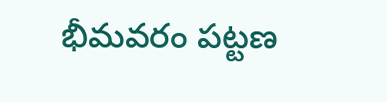భీమవరం పట్టణ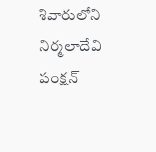శివారులోని నిర్మలాదేవి పంక్షన్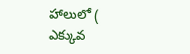హాలులో ( ఎక్కువ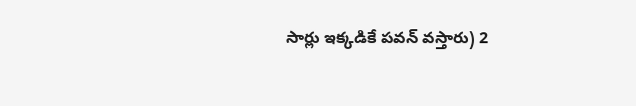సార్లు ఇక్కడికే పవన్ వస్తారు) 2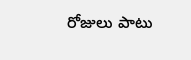రోజులు పాటు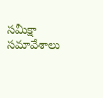సమీక్షా సమావేశాలు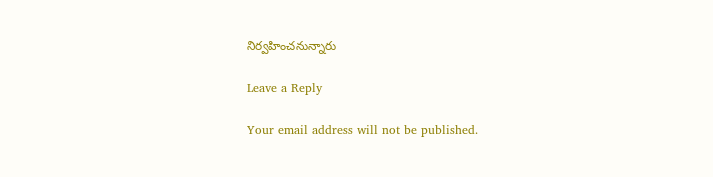నిర్వహించనున్నారు

Leave a Reply

Your email address will not be published.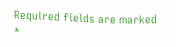Required fields are marked *